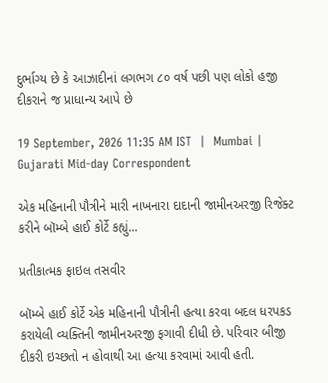દુર્ભાગ્ય છે કે આઝાદીનાં લગભગ ૮૦ વર્ષ પછી પણ લોકો હજી દીકરાને જ પ્રાધાન્ય આપે છે

19 September, 2026 11:35 AM IST  |  Mumbai | Gujarati Mid-day Correspondent

એક મહિનાની પૌત્રીને મારી નાખનારા દાદાની જામીનઅરજી રિજેક્ટ કરીને બૉમ્બે હાઈ કોર્ટે કહ્યું...

પ્રતીકાત્મક ફાઇલ તસવીર

બૉમ્બે હાઈ કોર્ટે એક મહિનાની પૌત્રીની હત્યા કરવા બદલ ધરપકડ કરાયેલી વ્યક્તિની જામીનઅરજી ફગાવી દીધી છે. પરિવાર બીજી દીકરી ઇચ્છતો ન હોવાથી આ હત્યા કરવામાં આવી હતી.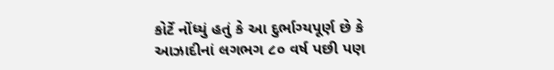કોર્ટે નોંધ્યું હતું કે આ દુર્ભાગ્યપૂર્ણ છે કે આઝાદીનાં લગભગ ૮૦ વર્ષ પછી પણ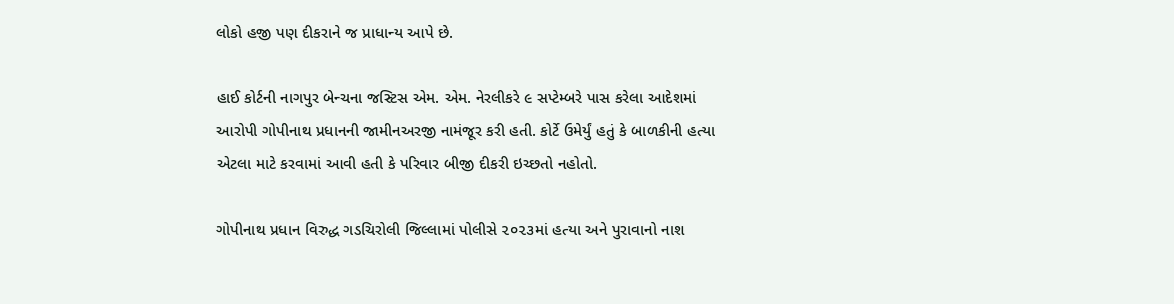લોકો હજી પણ દીકરાને જ પ્રાધાન્ય આપે છે.

હાઈ કોર્ટની નાગપુર બેન્ચના જસ્ટિસ એમ. એમ. નેરલીકરે ૯ સપ્ટેમ્બરે પાસ કરેલા આદેશમાં આરોપી ગોપીનાથ પ્રધાનની જામીનઅરજી નામંજૂર કરી હતી. કોર્ટે ઉમેર્યું હતું કે બાળકીની હત્યા એટલા માટે કરવામાં આવી હતી કે પરિવાર બીજી દીકરી ઇચ્છતો નહોતો.

ગોપીનાથ પ્રધાન વિરુદ્ધ ગડચિરોલી જિલ્લામાં પોલીસે ૨૦૨૩માં હત્યા અને પુરાવાનો નાશ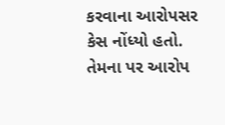કરવાના આરોપસર કેસ નોંધ્યો હતો. તેમના પર આરોપ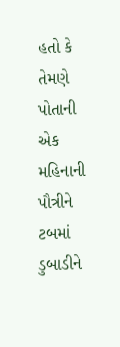હતો કે તેમણે પોતાની એક મહિનાની પૌત્રીને ટબમાં ડુબાડીને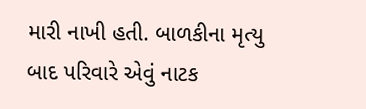મારી નાખી હતી. બાળકીના મૃત્યુ બાદ પરિવારે એવું નાટક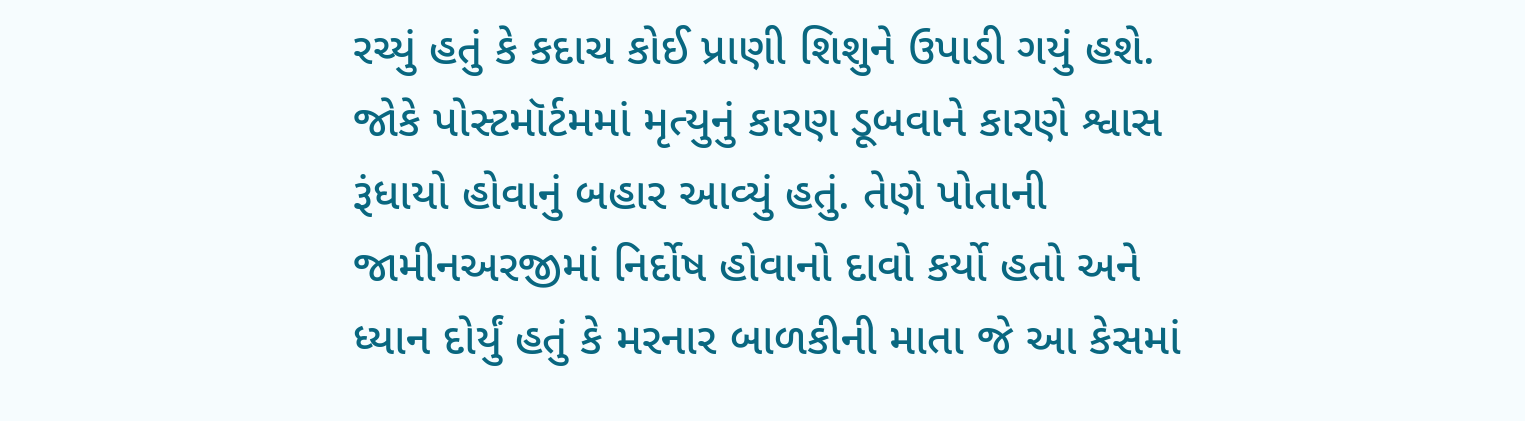રચ્યું હતું કે કદાચ કોઈ પ્રાણી શિશુને ઉપાડી ગયું હશે. જોકે પોસ્ટમૉર્ટમમાં મૃત્યુનું કારણ ડૂબવાને કારણે શ્વાસ રૂંધાયો હોવાનું બહાર આવ્યું હતું. તેણે પોતાની જામીનઅરજીમાં નિર્દોષ હોવાનો દાવો કર્યો હતો અને ધ્યાન દોર્યું હતું કે મરનાર બાળકીની માતા જે આ કેસમાં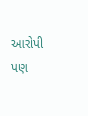આરોપી પણ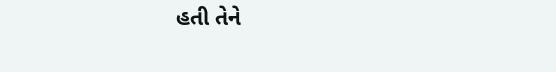હતી તેને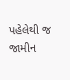પહેલેથી જ જામીન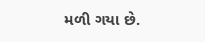મળી ગયા છે.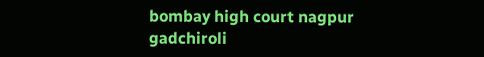bombay high court nagpur gadchiroli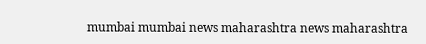mumbai mumbai news maharashtra news maharashtra